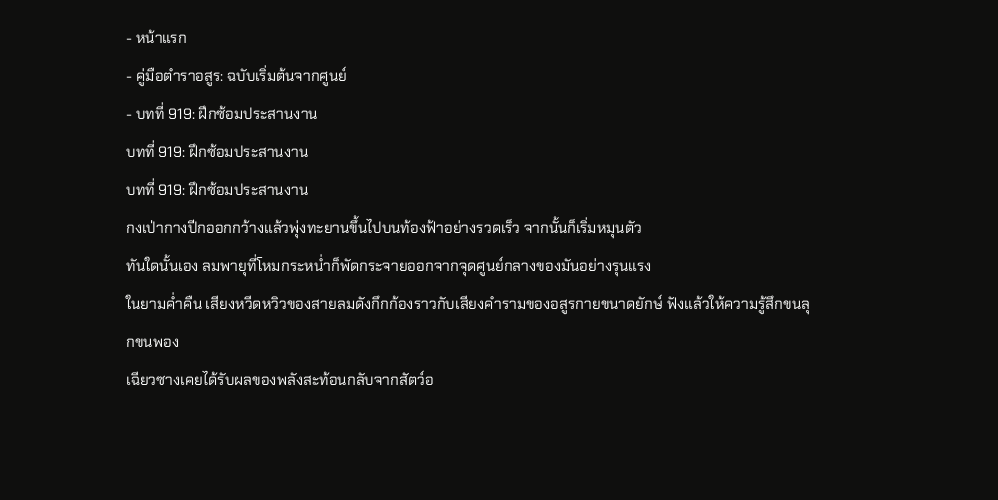- หน้าแรก
- คู่มือตำราอสูร: ฉบับเริ่มต้นจากศูนย์
- บทที่ 919: ฝึกซ้อมประสานงาน
บทที่ 919: ฝึกซ้อมประสานงาน
บทที่ 919: ฝึกซ้อมประสานงาน
กงเป่ากางปีกออกกว้างแล้วพุ่งทะยานขึ้นไปบนท้องฟ้าอย่างรวดเร็ว จากนั้นก็เริ่มหมุนตัว
ทันใดนั้นเอง ลมพายุที่โหมกระหน่ำก็พัดกระจายออกจากจุดศูนย์กลางของมันอย่างรุนแรง
ในยามค่ำคืน เสียงหวีดหวิวของสายลมดังกึกก้องราวกับเสียงคำรามของอสูรกายขนาดยักษ์ ฟังแล้วให้ความรู้สึกขนลุกขนพอง
เฉียวซางเคยได้รับผลของพลังสะท้อนกลับจากสัตว์อ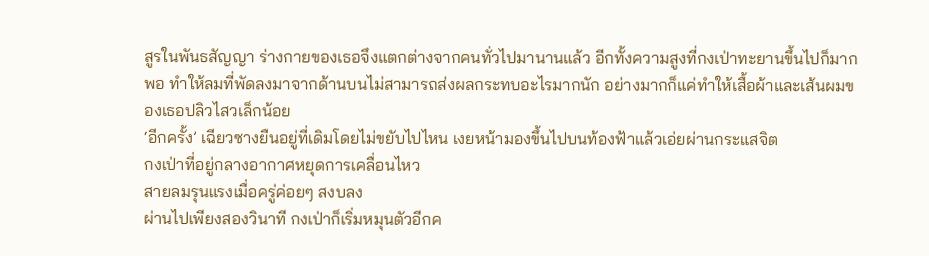สูรในพันธสัญญา ร่างกายของเธอจึงแตกต่างจากคนทั่วไปมานานแล้ว อีกทั้งความสูงที่กงเป่าทะยานขึ้นไปก็มากพอ ทำให้ลมที่พัดลงมาจากด้านบนไม่สามารถส่งผลกระทบอะไรมากนัก อย่างมากก็แค่ทำให้เสื้อผ้าและเส้นผมของเธอปลิวไสวเล็กน้อย
‘อีกครั้ง’ เฉียวซางยืนอยู่ที่เดิมโดยไม่ขยับไปไหน เงยหน้ามองขึ้นไปบนท้องฟ้าแล้วเอ่ยผ่านกระแสจิต
กงเป่าที่อยู่กลางอากาศหยุดการเคลื่อนไหว
สายลมรุนแรงเมื่อครู่ค่อยๆ สงบลง
ผ่านไปเพียงสองวินาที กงเป่าก็เริ่มหมุนตัวอีกค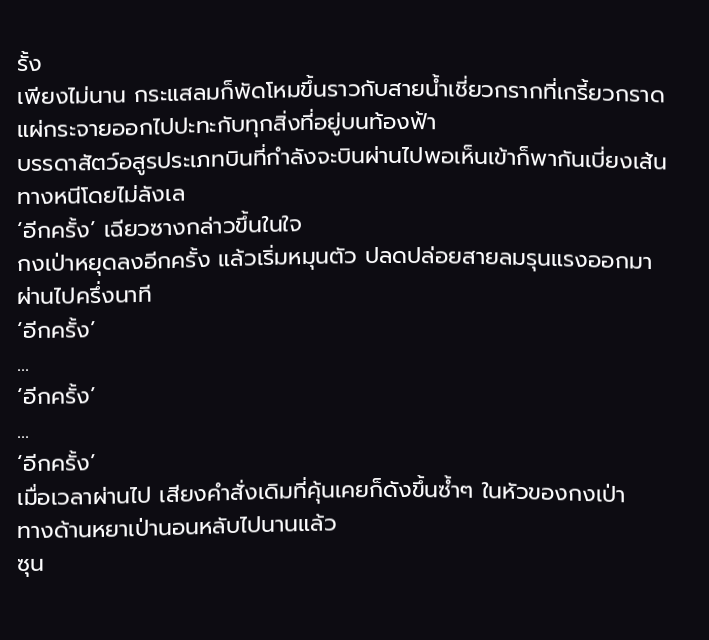รั้ง
เพียงไม่นาน กระแสลมก็พัดโหมขึ้นราวกับสายน้ำเชี่ยวกรากที่เกรี้ยวกราด แผ่กระจายออกไปปะทะกับทุกสิ่งที่อยู่บนท้องฟ้า
บรรดาสัตว์อสูรประเภทบินที่กำลังจะบินผ่านไปพอเห็นเข้าก็พากันเบี่ยงเส้นทางหนีโดยไม่ลังเล
‘อีกครั้ง’ เฉียวซางกล่าวขึ้นในใจ
กงเป่าหยุดลงอีกครั้ง แล้วเริ่มหมุนตัว ปลดปล่อยสายลมรุนแรงออกมา
ผ่านไปครึ่งนาที
‘อีกครั้ง’
...
‘อีกครั้ง’
...
‘อีกครั้ง’
เมื่อเวลาผ่านไป เสียงคำสั่งเดิมที่คุ้นเคยก็ดังขึ้นซ้ำๆ ในหัวของกงเป่า
ทางด้านหยาเป่านอนหลับไปนานแล้ว
ซุน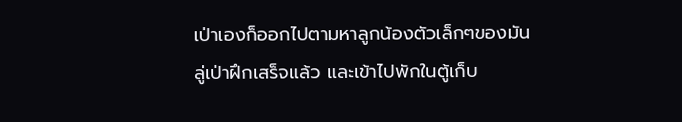เป่าเองก็ออกไปตามหาลูกน้องตัวเล็กๆของมัน
ลู่เป่าฝึกเสร็จแล้ว และเข้าไปพักในตู้เก็บ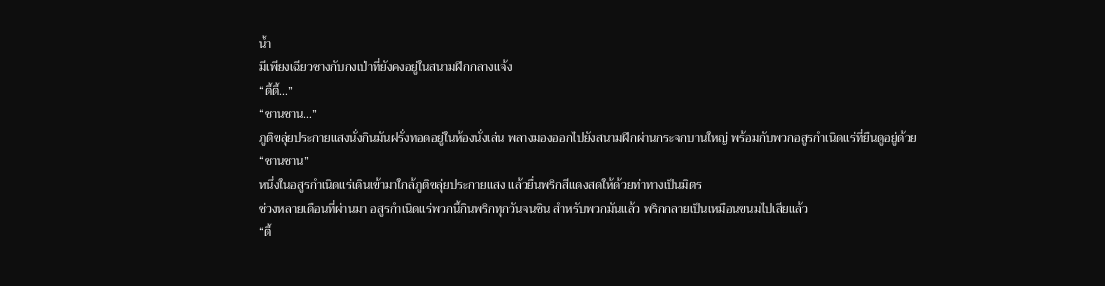น้ำ
มีเพียงเฉียวซางกับกงเป่าที่ยังคงอยู่ในสนามฝึกกลางแจ้ง
“ตี้ตี้…”
“ชานชาน…”
ภูติขลุ่ยประกายแสงนั่งกินมันฝรั่งทอดอยู่ในห้องนั่งเล่น พลางมองออกไปยังสนามฝึกผ่านกระจกบานใหญ่ พร้อมกับพวกอสูรกำเนิดแร่ที่ยืนดูอยู่ด้วย
“ชานชาน”
หนึ่งในอสูรกำเนิดแร่เดินเข้ามาใกล้ภูติขลุ่ยประกายแสง แล้วยื่นพริกสีแดงสดให้ด้วยท่าทางเป็นมิตร
ช่วงหลายเดือนที่ผ่านมา อสูรกำเนิดแร่พวกนี้กินพริกทุกวันจนชิน สำหรับพวกมันแล้ว พริกกลายเป็นเหมือนขนมไปเสียแล้ว
“ตี้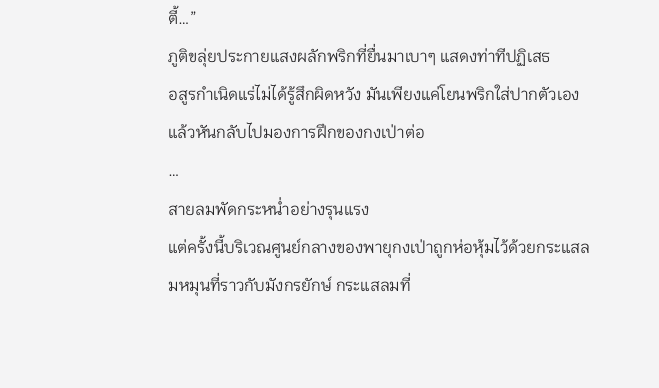ตี้…”
ภูติขลุ่ยประกายแสงผลักพริกที่ยื่นมาเบาๆ แสดงท่าทีปฏิเสธ
อสูรกำเนิดแร่ไม่ได้รู้สึกผิดหวัง มันเพียงแค่โยนพริกใส่ปากตัวเองแล้วหันกลับไปมองการฝึกของกงเป่าต่อ
…
สายลมพัดกระหน่ำอย่างรุนแรง
แต่ครั้งนี้บริเวณศูนย์กลางของพายุกงเป่าถูกห่อหุ้มไว้ด้วยกระแสลมหมุนที่ราวกับมังกรยักษ์ กระแสลมที่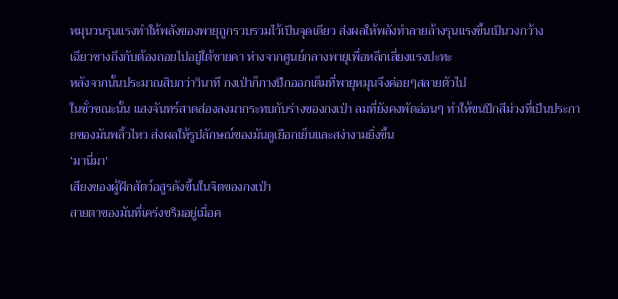หมุนวนรุนแรงทำให้พลังของพายุถูกรวบรวมไว้เป็นจุดเดียว ส่งผลให้พลังทำลายล้างรุนแรงขึ้นเป็นวงกว้าง
เฉียวซางถึงกับต้องถอยไปอยู่ใต้ชายคา ห่างจากศูนย์กลางพายุเพื่อหลีกเลี่ยงแรงปะทะ
หลังจากนั้นประมาณสิบกว่าวินาที กงเป่าก็กางปีกออกเต็มที่พายุหมุนจึงค่อยๆสลายตัวไป
ในชั่วขณะนั้น แสงจันทร์สาดส่องลงมากระทบกับร่างของกงเป่า ลมที่ยังคงพัดอ่อนๆ ทำให้ขนปีกสีม่วงที่เป็นประกายของมันพลิ้วไหว ส่งผลให้รูปลักษณ์ของมันดูเยือกเย็นและสง่างามยิ่งขึ้น
‘มานี่มา’
เสียงของผู้ฝึกสัตว์อสูรดังขึ้นในจิตของกงเป่า
สายตาของมันที่เคร่งขรึมอยู่เมื่อค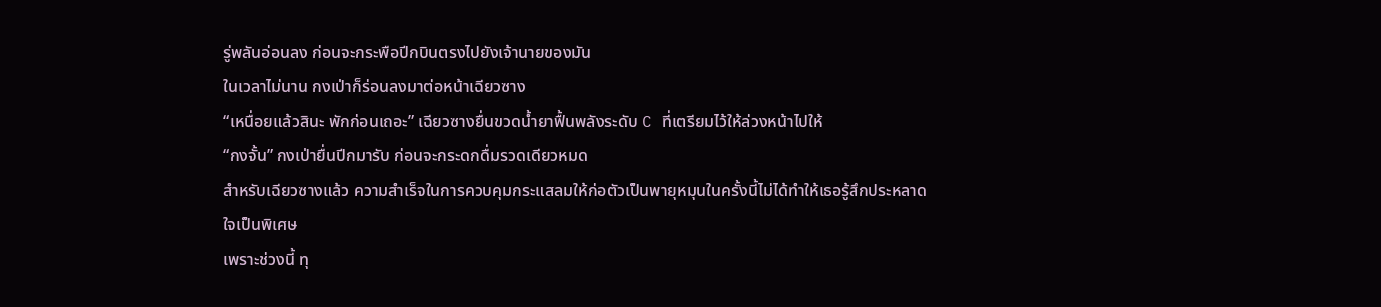รู่พลันอ่อนลง ก่อนจะกระพือปีกบินตรงไปยังเจ้านายของมัน
ในเวลาไม่นาน กงเป่าก็ร่อนลงมาต่อหน้าเฉียวซาง
“เหนื่อยแล้วสินะ พักก่อนเถอะ” เฉียวซางยื่นขวดน้ำยาฟื้นพลังระดับ C ที่เตรียมไว้ให้ล่วงหน้าไปให้
“กงจั้น” กงเป่ายื่นปีกมารับ ก่อนจะกระดกดื่มรวดเดียวหมด
สำหรับเฉียวซางแล้ว ความสำเร็จในการควบคุมกระแสลมให้ก่อตัวเป็นพายุหมุนในครั้งนี้ไม่ได้ทำให้เธอรู้สึกประหลาดใจเป็นพิเศษ
เพราะช่วงนี้ ทุ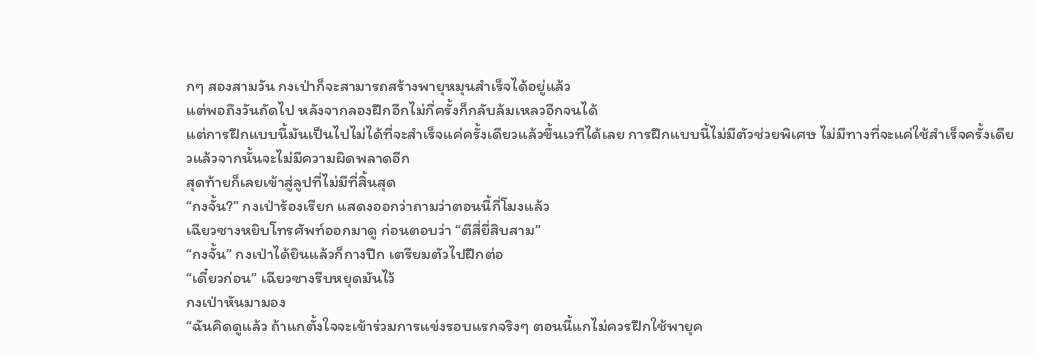กๆ สองสามวัน กงเป่าก็จะสามารถสร้างพายุหมุนสำเร็จได้อยู่แล้ว
แต่พอถึงวันถัดไป หลังจากลองฝึกอีกไม่กี่ครั้งก็กลับล้มเหลวอีกจนได้
แต่การฝึกแบบนี้มันเป็นไปไม่ได้ที่จะสำเร็จแค่ครั้งเดียวแล้วขึ้นเวทีได้เลย การฝึกแบบนี้ไม่มีตัวช่วยพิเศษ ไม่มีทางที่จะแค่ใช้สำเร็จครั้งเดียวแล้วจากนั้นจะไม่มีความผิดพลาดอีก
สุดท้ายก็เลยเข้าสู่ลูปที่ไม่มีที่สิ้นสุด
“กงจั้น?” กงเป่าร้องเรียก แสดงออกว่าถามว่าตอนนี้กี่โมงแล้ว
เฉียวซางหยิบโทรศัพท์ออกมาดู ก่อนตอบว่า “ตีสี่ยี่สิบสาม”
“กงจั้น” กงเป่าได้ยินแล้วก็กางปีก เตรียมตัวไปฝึกต่อ
“เดี๋ยวก่อน” เฉียวซางรีบหยุดมันไว้
กงเป่าหันมามอง
“ฉันคิดดูแล้ว ถ้าแกตั้งใจจะเข้าร่วมการแข่งรอบแรกจริงๆ ตอนนี้แกไม่ควรฝึกใช้พายุค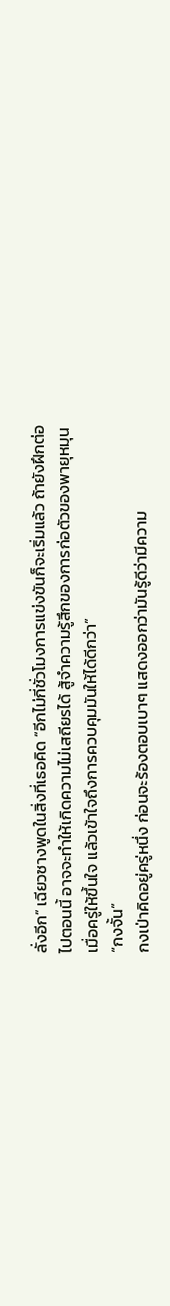ลั่งอีก” เฉียวซางพูดในสิ่งที่เธอคิด “อีกไม่กี่ชั่วโมงการแข่งขันก็จะเริ่มแล้ว ถ้ายังฝึกต่อไปตอนนี้ อาจจะทำให้เกิดความไม่เสถียรได้ สู้จำความรู้สึกของการก่อตัวของพายุหมุนเมื่อครู่ให้ขึ้นใจ แล้วเข้าใจถึงการควบคุมมันให้ได้ดีกว่า”
“กงจั้น”
กงเป่าคิดอยู่ครู่หนึ่ง ก่อนจะร้องตอบเบาๆ แสดงออกว่ามันรู้ดีว่ามีความ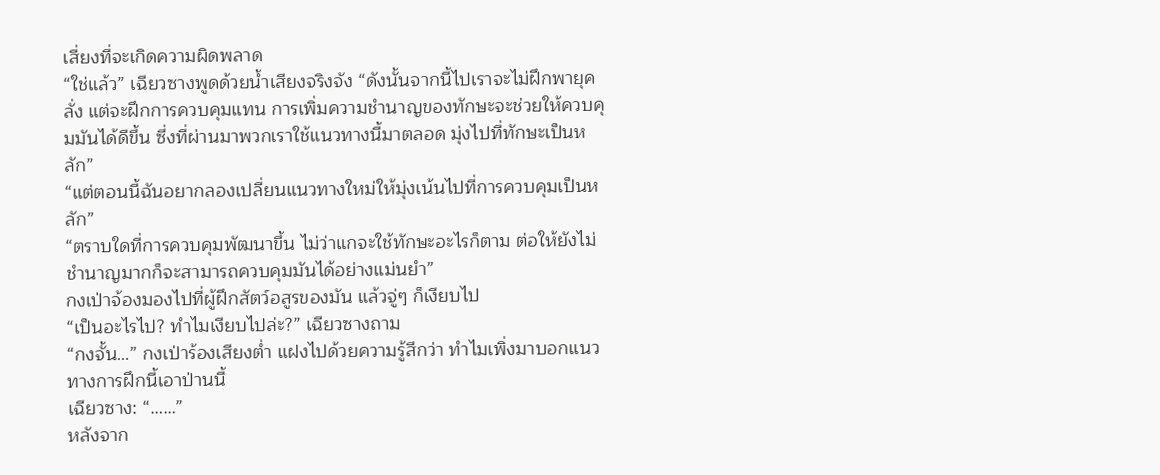เสี่ยงที่จะเกิดความผิดพลาด
“ใช่แล้ว” เฉียวซางพูดด้วยน้ำเสียงจริงจัง “ดังนั้นจากนี้ไปเราจะไม่ฝึกพายุคลั่ง แต่จะฝึกการควบคุมแทน การเพิ่มความชำนาญของทักษะจะช่วยให้ควบคุมมันได้ดีขึ้น ซึ่งที่ผ่านมาพวกเราใช้แนวทางนี้มาตลอด มุ่งไปที่ทักษะเป็นหลัก”
“แต่ตอนนี้ฉันอยากลองเปลี่ยนแนวทางใหม่ให้มุ่งเน้นไปที่การควบคุมเป็นหลัก”
“ตราบใดที่การควบคุมพัฒนาขึ้น ไม่ว่าแกจะใช้ทักษะอะไรก็ตาม ต่อให้ยังไม่ชำนาญมากก็จะสามารถควบคุมมันได้อย่างแม่นยำ”
กงเป่าจ้องมองไปที่ผู้ฝึกสัตว์อสูรของมัน แล้วจู่ๆ ก็เงียบไป
“เป็นอะไรไป? ทำไมเงียบไปล่ะ?” เฉียวซางถาม
“กงจั้น…” กงเป่าร้องเสียงต่ำ แฝงไปด้วยความรู้สึกว่า ทำไมเพิ่งมาบอกแนวทางการฝึกนี้เอาป่านนี้
เฉียวซาง: “……”
หลังจาก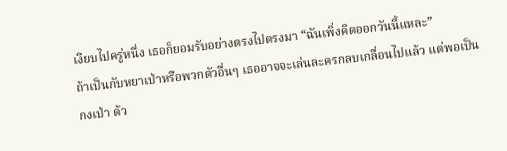เงียบไปครู่หนึ่ง เธอก็ยอมรับอย่างตรงไปตรงมา “ฉันเพิ่งคิดออกวันนี้แหละ”
ถ้าเป็นกับหยาเป่าหรือพวกตัวอื่นๆ เธออาจจะเล่นละครกลบเกลื่อนไปแล้ว แต่พอเป็นกงเป่า ด้ว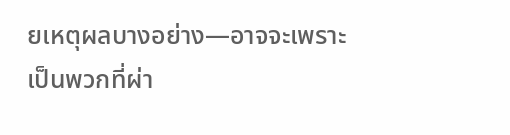ยเหตุผลบางอย่าง—อาจจะเพราะเป็นพวกที่ผ่า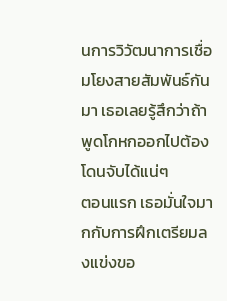นการวิวัฒนาการเชื่อมโยงสายสัมพันธ์กันมา เธอเลยรู้สึกว่าถ้าพูดโกหกออกไปต้องโดนจับได้แน่ๆ
ตอนแรก เธอมั่นใจมากกับการฝึกเตรียมลงแข่งขอ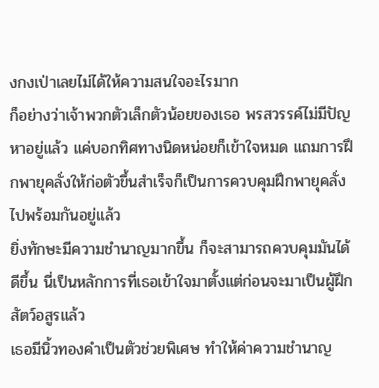งกงเป่าเลยไม่ได้ให้ความสนใจอะไรมาก
ก็อย่างว่าเจ้าพวกตัวเล็กตัวน้อยของเธอ พรสวรรค์ไม่มีปัญหาอยู่แล้ว แค่บอกทิศทางนิดหน่อยก็เข้าใจหมด แถมการฝึกพายุคลั่งให้ก่อตัวขึ้นสำเร็จก็เป็นการควบคุมฝึกพายุคลั่งไปพร้อมกันอยู่แล้ว
ยิ่งทักษะมีความชำนาญมากขึ้น ก็จะสามารถควบคุมมันได้ดีขึ้น นี่เป็นหลักการที่เธอเข้าใจมาตั้งแต่ก่อนจะมาเป็นผู้ฝึกสัตว์อสูรแล้ว
เธอมีนิ้วทองคำเป็นตัวช่วยพิเศษ ทำให้ค่าความชำนาญ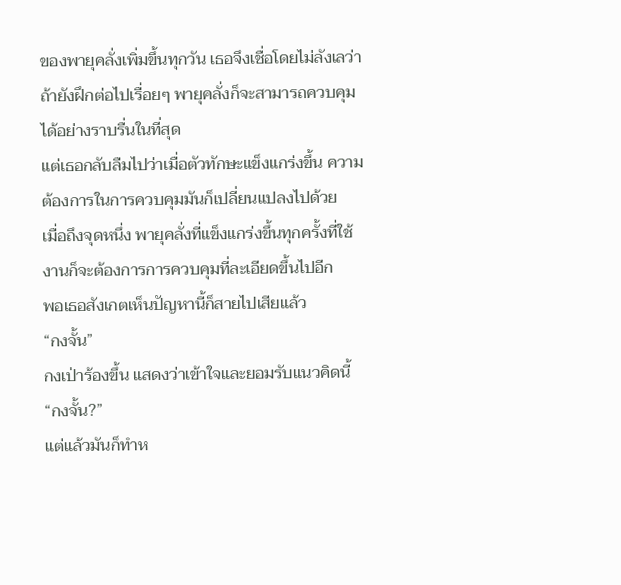ของพายุคลั่งเพิ่มขึ้นทุกวัน เธอจึงเชื่อโดยไม่ลังเลว่าถ้ายังฝึกต่อไปเรื่อยๆ พายุคลั่งก็จะสามารถควบคุมได้อย่างราบรื่นในที่สุด
แต่เธอกลับลืมไปว่าเมื่อตัวทักษะแข็งแกร่งขึ้น ความต้องการในการควบคุมมันก็เปลี่ยนแปลงไปด้วย
เมื่อถึงจุดหนึ่ง พายุคลั่งที่แข็งแกร่งขึ้นทุกครั้งที่ใช้งานก็จะต้องการการควบคุมที่ละเอียดขึ้นไปอีก
พอเธอสังเกตเห็นปัญหานี้ก็สายไปเสียแล้ว
“กงจั้น”
กงเป่าร้องขึ้น แสดงว่าเข้าใจและยอมรับแนวคิดนี้
“กงจั้น?”
แต่แล้วมันก็ทำห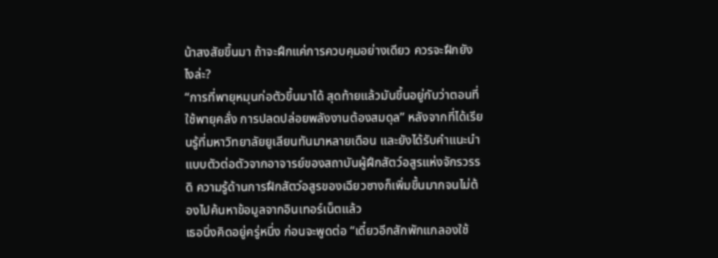น้าสงสัยขึ้นมา ถ้าจะฝึกแค่การควบคุมอย่างเดียว ควรจะฝึกยังไงล่ะ?
“การที่พายุหมุนก่อตัวขึ้นมาได้ สุดท้ายแล้วมันขึ้นอยู่กับว่าตอนที่ใช้พายุคลั่ง การปลดปล่อยพลังงานต้องสมดุล” หลังจากที่ได้เรียนรู้ที่มหาวิทยาลัยยูเลียนทันมาหลายเดือน และยังได้รับคำแนะนำแบบตัวต่อตัวจากอาจารย์ของสถาบันผู้ฝึกสัตว์อสูรแห่งจักรวรรดิ ความรู้ด้านการฝึกสัตว์อสูรของเฉียวซางก็เพิ่มขึ้นมากจนไม่ต้องไปค้นหาข้อมูลจากอินเทอร์เน็ตแล้ว
เธอนิ่งคิดอยู่ครู่หนึ่ง ก่อนจะพูดต่อ “เดี๋ยวอีกสักพักแกลองใช้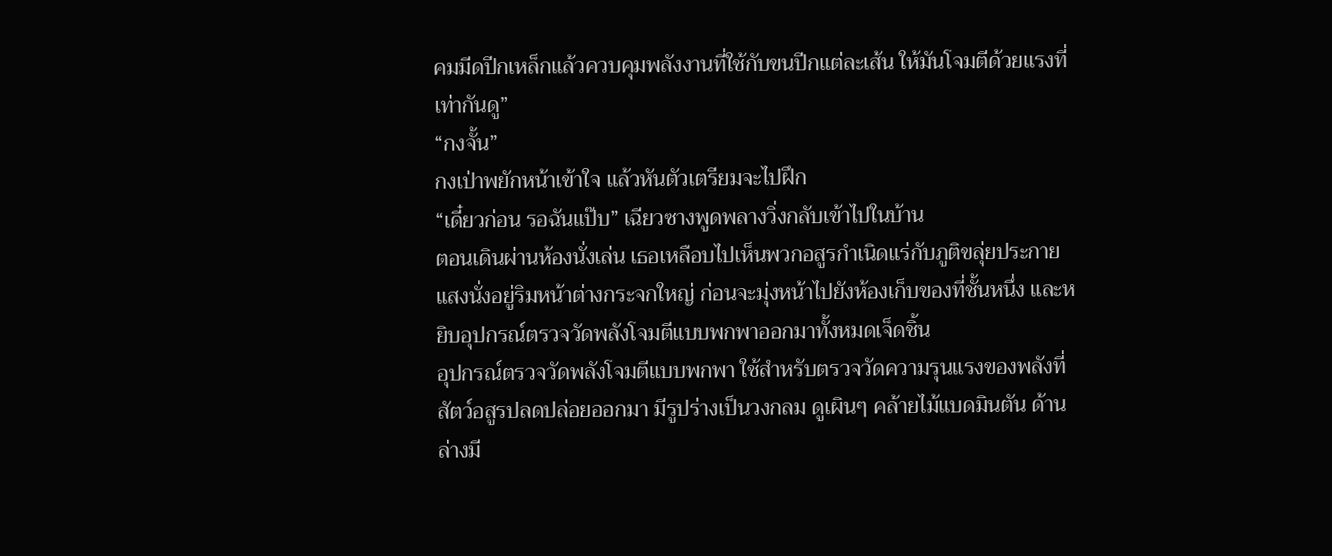คมมีดปีกเหล็กแล้วควบคุมพลังงานที่ใช้กับขนปีกแต่ละเส้น ให้มันโจมตีด้วยแรงที่เท่ากันดู”
“กงจั้น”
กงเป่าพยักหน้าเข้าใจ แล้วหันตัวเตรียมจะไปฝึก
“เดี๋ยวก่อน รอฉันแป๊บ” เฉียวซางพูดพลางวิ่งกลับเข้าไปในบ้าน
ตอนเดินผ่านห้องนั่งเล่น เธอเหลือบไปเห็นพวกอสูรกำเนิดแร่กับภูติขลุ่ยประกายแสงนั่งอยู่ริมหน้าต่างกระจกใหญ่ ก่อนจะมุ่งหน้าไปยังห้องเก็บของที่ชั้นหนึ่ง และหยิบอุปกรณ์ตรวจวัดพลังโจมตีแบบพกพาออกมาทั้งหมดเจ็ดชิ้น
อุปกรณ์ตรวจวัดพลังโจมตีแบบพกพา ใช้สำหรับตรวจวัดความรุนแรงของพลังที่สัตว์อสูรปลดปล่อยออกมา มีรูปร่างเป็นวงกลม ดูเผินๆ คล้ายไม้แบดมินตัน ด้านล่างมี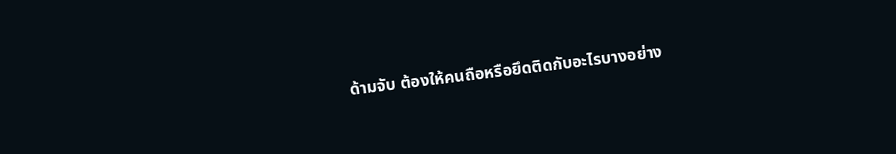ด้ามจับ ต้องให้คนถือหรือยึดติดกับอะไรบางอย่าง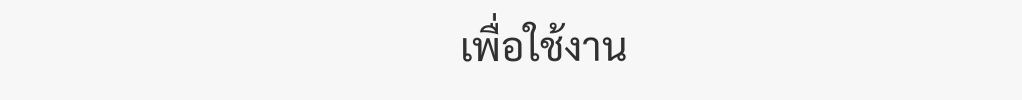เพื่อใช้งาน